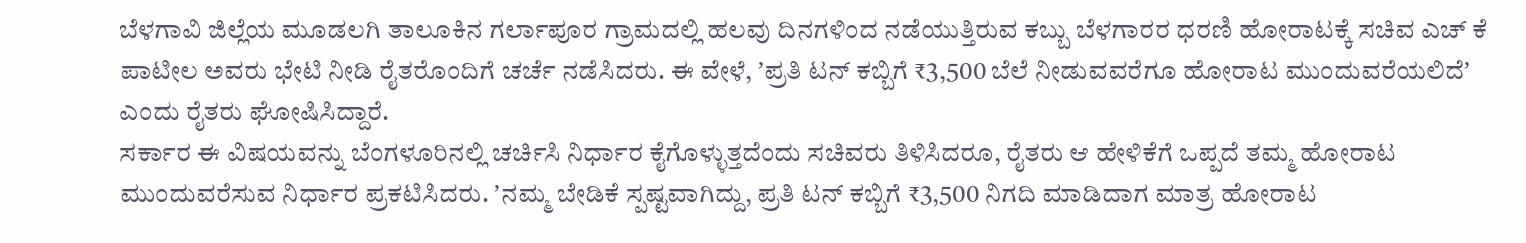ಬೆಳಗಾವಿ ಜಿಲ್ಲೆಯ ಮೂಡಲಗಿ ತಾಲೂಕಿನ ಗರ್ಲಾಪೂರ ಗ್ರಾಮದಲ್ಲಿ ಹಲವು ದಿನಗಳಿಂದ ನಡೆಯುತ್ತಿರುವ ಕಬ್ಬು ಬೆಳಗಾರರ ಧರಣಿ ಹೋರಾಟಕ್ಕೆ ಸಚಿವ ಎಚ್ ಕೆ ಪಾಟೀಲ ಅವರು ಭೇಟಿ ನೀಡಿ ರೈತರೊಂದಿಗೆ ಚರ್ಚೆ ನಡೆಸಿದರು. ಈ ವೇಳೆ, ʼಪ್ರತಿ ಟನ್ ಕಬ್ಬಿಗೆ ₹3,500 ಬೆಲೆ ನೀಡುವವರೆಗೂ ಹೋರಾಟ ಮುಂದುವರೆಯಲಿದೆʼ ಎಂದು ರೈತರು ಘೋಷಿಸಿದ್ದಾರೆ.
ಸರ್ಕಾರ ಈ ವಿಷಯವನ್ನು ಬೆಂಗಳೂರಿನಲ್ಲಿ ಚರ್ಚಿಸಿ ನಿರ್ಧಾರ ಕೈಗೊಳ್ಳುತ್ತದೆಂದು ಸಚಿವರು ತಿಳಿಸಿದರೂ, ರೈತರು ಆ ಹೇಳಿಕೆಗೆ ಒಪ್ಪದೆ ತಮ್ಮ ಹೋರಾಟ ಮುಂದುವರೆಸುವ ನಿರ್ಧಾರ ಪ್ರಕಟಿಸಿದರು. ʼನಮ್ಮ ಬೇಡಿಕೆ ಸ್ಪಷ್ಟವಾಗಿದ್ದು, ಪ್ರತಿ ಟನ್ ಕಬ್ಬಿಗೆ ₹3,500 ನಿಗದಿ ಮಾಡಿದಾಗ ಮಾತ್ರ ಹೋರಾಟ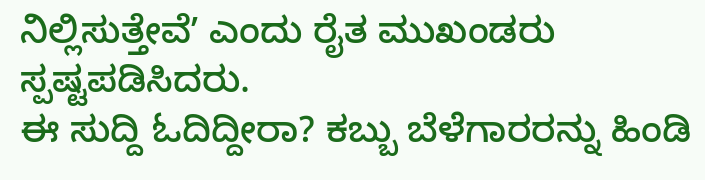ನಿಲ್ಲಿಸುತ್ತೇವೆʼ ಎಂದು ರೈತ ಮುಖಂಡರು ಸ್ಪಷ್ಟಪಡಿಸಿದರು.
ಈ ಸುದ್ದಿ ಓದಿದ್ದೀರಾ? ಕಬ್ಬು ಬೆಳೆಗಾರರನ್ನು ಹಿಂಡಿ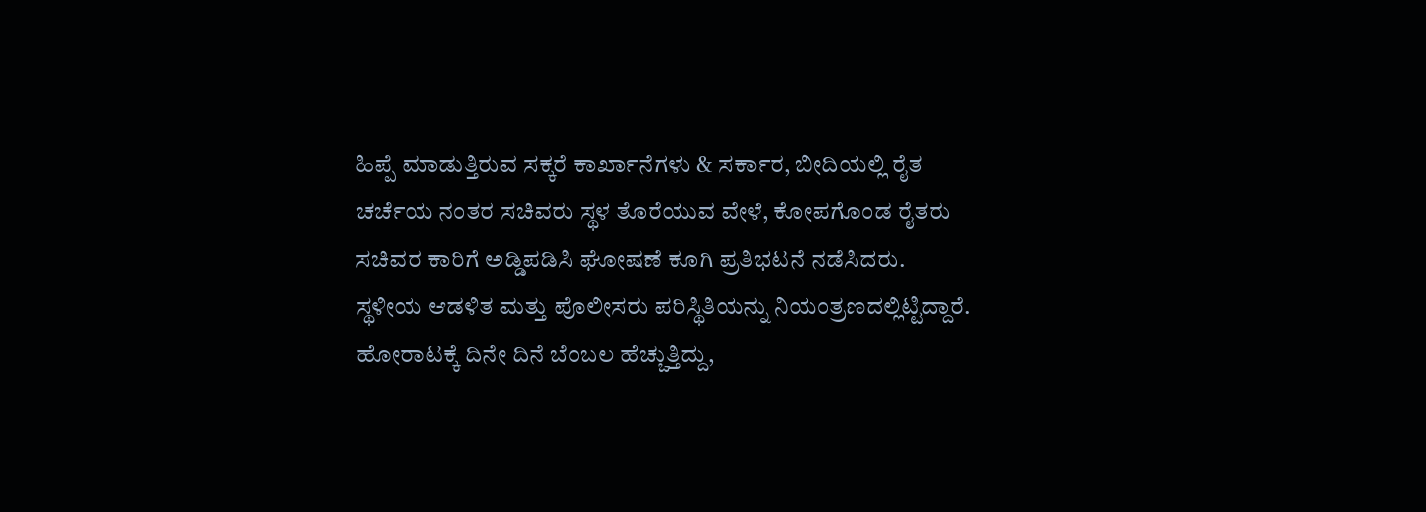ಹಿಪ್ಪೆ ಮಾಡುತ್ತಿರುವ ಸಕ್ಕರೆ ಕಾರ್ಖಾನೆಗಳು & ಸರ್ಕಾರ, ಬೀದಿಯಲ್ಲಿ ರೈತ
ಚರ್ಚೆಯ ನಂತರ ಸಚಿವರು ಸ್ಥಳ ತೊರೆಯುವ ವೇಳೆ, ಕೋಪಗೊಂಡ ರೈತರು ಸಚಿವರ ಕಾರಿಗೆ ಅಡ್ಡಿಪಡಿಸಿ ಘೋಷಣೆ ಕೂಗಿ ಪ್ರತಿಭಟನೆ ನಡೆಸಿದರು.
ಸ್ಥಳೀಯ ಆಡಳಿತ ಮತ್ತು ಪೊಲೀಸರು ಪರಿಸ್ಥಿತಿಯನ್ನು ನಿಯಂತ್ರಣದಲ್ಲಿಟ್ಟಿದ್ದಾರೆ. ಹೋರಾಟಕ್ಕೆ ದಿನೇ ದಿನೆ ಬೆಂಬಲ ಹೆಚ್ಚುತ್ತಿದ್ದು,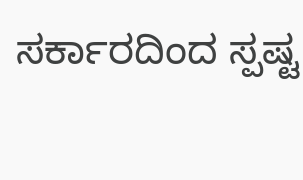ಸರ್ಕಾರದಿಂದ ಸ್ಪಷ್ಟ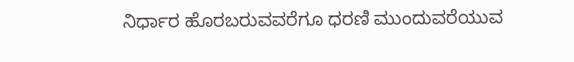ನಿರ್ಧಾರ ಹೊರಬರುವವರೆಗೂ ಧರಣಿ ಮುಂದುವರೆಯುವ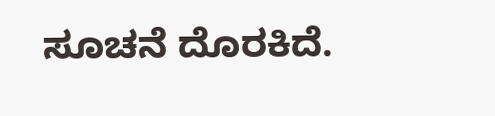ಸೂಚನೆ ದೊರಕಿದೆ.